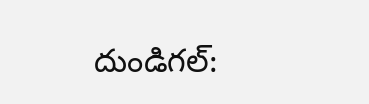దుండిగల్: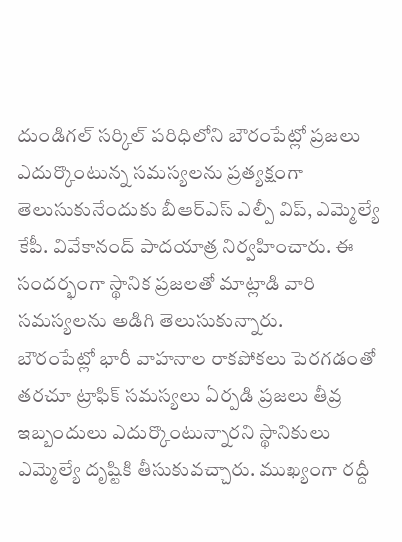దుండిగల్ సర్కిల్ పరిధిలోని బౌరంపేట్లో ప్రజలు ఎదుర్కొంటున్న సమస్యలను ప్రత్యక్షంగా తెలుసుకునేందుకు బీఆర్ఎస్ ఎల్పీ విప్, ఎమ్మెల్యే కేపీ. వివేకానంద్ పాదయాత్ర నిర్వహించారు. ఈ సందర్భంగా స్థానిక ప్రజలతో మాట్లాడి వారి సమస్యలను అడిగి తెలుసుకున్నారు.
బౌరంపేట్లో భారీ వాహనాల రాకపోకలు పెరగడంతో తరచూ ట్రాఫిక్ సమస్యలు ఏర్పడి ప్రజలు తీవ్ర ఇబ్బందులు ఎదుర్కొంటున్నారని స్థానికులు ఎమ్మెల్యే దృష్టికి తీసుకువచ్చారు. ముఖ్యంగా రద్దీ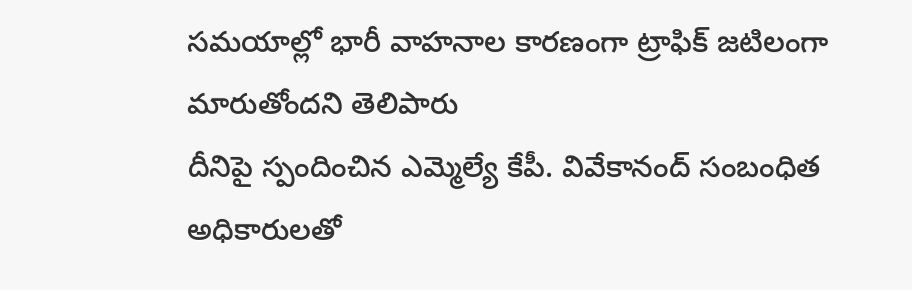సమయాల్లో భారీ వాహనాల కారణంగా ట్రాఫిక్ జటిలంగా మారుతోందని తెలిపారు
దీనిపై స్పందించిన ఎమ్మెల్యే కేపీ. వివేకానంద్ సంబంధిత అధికారులతో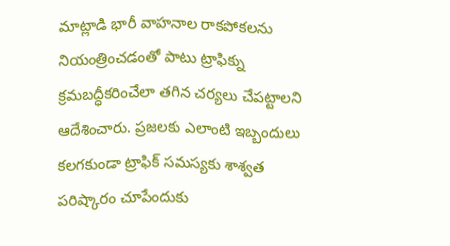మాట్లాడి భారీ వాహనాల రాకపోకలను నియంత్రించడంతో పాటు ట్రాఫిక్ను క్రమబద్ధీకరించేలా తగిన చర్యలు చేపట్టాలని ఆదేశించారు. ప్రజలకు ఎలాంటి ఇబ్బందులు కలగకుండా ట్రాఫిక్ సమస్యకు శాశ్వత పరిష్కారం చూపేందుకు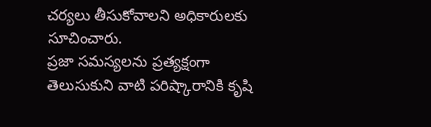చర్యలు తీసుకోవాలని అధికారులకు సూచించారు.
ప్రజా సమస్యలను ప్రత్యక్షంగా తెలుసుకుని వాటి పరిష్కారానికి కృషి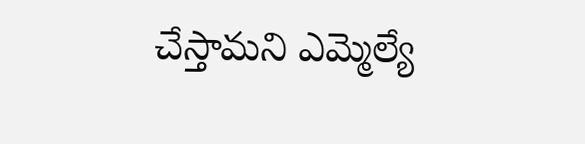చేస్తామని ఎమ్మెల్యే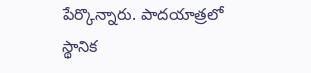పేర్కొన్నారు. పాదయాత్రలో స్థానిక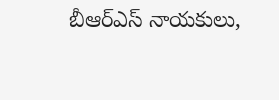బీఆర్ఎస్ నాయకులు,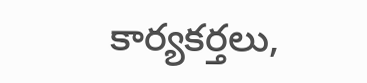కార్యకర్తలు,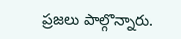ప్రజలు పాల్గొన్నారు.